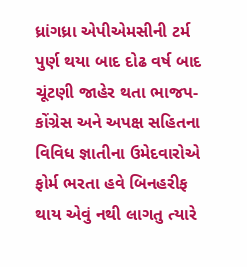ધ્રાંગધ્રા એપીએમસીની ટર્મ પુર્ણ થયા બાદ દોઢ વર્ષ બાદ ચૂંટણી જાહેર થતા ભાજપ-કોંગ્રેસ અને અપક્ષ સહિતના વિવિધ જ્ઞાતીના ઉમેદવારોએ ફોર્મ ભરતા હવે બિનહરીફ થાય એવું નથી લાગતુ ત્યારે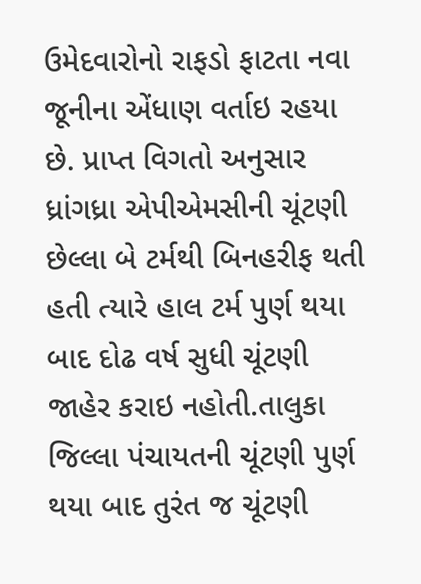ઉમેદવારોનો રાફડો ફાટતા નવા જૂનીના એંધાણ વર્તાઇ રહયા છે. પ્રાપ્ત વિગતો અનુસાર ધ્રાંગધ્રા એપીએમસીની ચૂંટણી છેલ્લા બે ટર્મથી બિનહરીફ થતી હતી ત્યારે હાલ ટર્મ પુર્ણ થયા બાદ દોઢ વર્ષ સુધી ચૂંટણી જાહેર કરાઇ નહોતી.તાલુકા જિલ્લા પંચાયતની ચૂંટણી પુર્ણ થયા બાદ તુરંત જ ચૂંટણી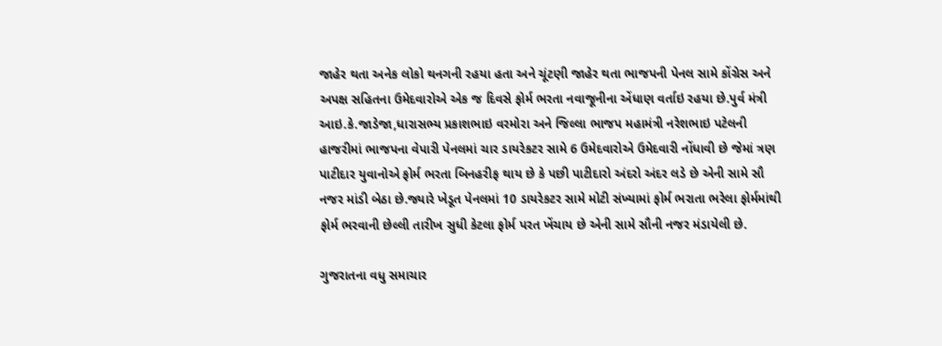જાહેર થતા અનેક લોકો થનગની રહયા હતા અને ચૂંટણી જાહેર થતા ભાજપની પેનલ સામે કોંગ્રેસ અને અપક્ષ સહિતના ઉમેદવારોએ એક જ દિવસે ફોર્મ ભરતા નવાજૂનીના એંધાણ વર્તાઇ રહયા છે.પુર્વ મંત્રી આઇ.કે.જાડેજા,ધારાસભ્ય પ્રકાશભાઇ વરમોરા અને જિલ્લા ભાજપ મહામંત્રી નરેશભાઇ પટેલની હાજરીમાં ભાજપના વેપારી પેનલમાં ચાર ડાયરેકટર સામે 6 ઉમેદવારોએ ઉમેદવારી નોંધાવી છે જેમાં ત્રણ પાટીદાર યુવાનોએ ફોર્મ ભરતા બિનહરીફ થાય છે કે પછી પાટીદારો અંદરો અંદર લડે છે એની સામે સૌ નજર માંડી બેઠા છે.જ્યારે ખેડૂત પેનલમાં 10 ડાયરેકટર સામે મોટી સંખ્યામાં ફોર્મ ભરાતા ભરેલા ફોર્મમાંથી ફોર્મ ભરવાની છેલ્લી તારીખ સુધી કેટલા ફોર્મ પરત ખેંચાય છે એની સામે સૌની નજર મંડાયેલી છે.

ગુજરાતના વધુ સમાચાર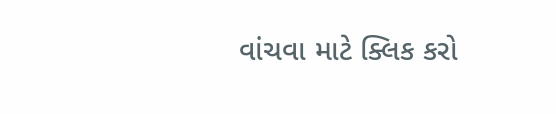વાંચવા માટે ક્લિક કરો